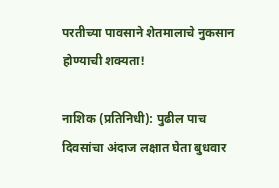परतीच्या पावसाने शेतमालाचे नुकसान होण्याची शक्यता!

नाशिक (प्रतिनिधी): पुढील पाच दिवसांचा अंदाज लक्षात घेता बुधवार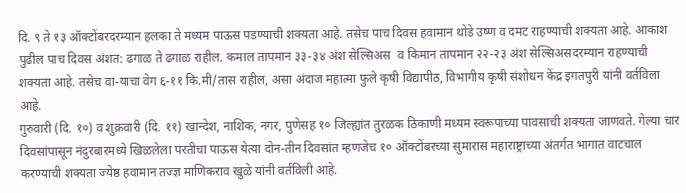दि. ९ ते १३ ऑक्टोंबरदरम्यान हलका ते मध्यम पाऊस पडण्याची शक्यता आहे. तसेच पाच दिवस हवामान थोडे उष्ण व दमट राहण्याची शक्यता आहे. आकाश पुढील पाच दिवस अंशत: ढगाळ ते ढगाळ राहील. कमाल तापमान ३३-३४ अंश सेल्सिअस  व किमान तापमान २२-२३ अंश सेल्सिअसदरम्यान राहण्याची शक्यता आहे. तसेच वा-याचा वेग ६-११ कि.मी/तास राहील, असा अंदाज महात्मा फुले कृषी विद्यापीठ, विभागीय कृषी संशोधन केंद्र इगतपुरी यांनी वर्तविला आहे.
गुरुवारी (दि. १०) व शुक्रवारी (दि. ११) खान्देश, नाशिक, नगर, पुणेसह १० जिल्ह्यांत तुरळक ठिकाणी मध्यम स्वरूपाच्या पावसाची शक्यता जाणवते. गेल्या चार दिवसांपासून नंदुरबारमध्ये खिळलेला परतीचा पाऊस येत्या दोन-तीन दिवसांत म्हणजेच १० ऑक्टोंबरच्या सुमारास महाराष्ट्राच्या अंतर्गत भागात वाटचाल करण्याची शक्यता ज्येष्ठ हवामान तज्ज्ञ माणिकराव खुळे यांनी वर्तविली आहे.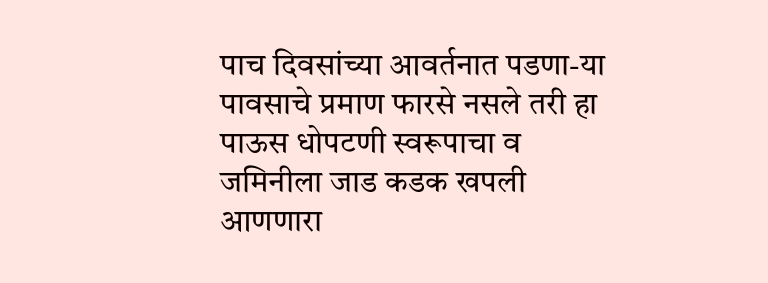पाच दिवसांच्या आवर्तनात पडणा-या पावसाचे प्रमाण फारसे नसले तरी हा पाऊस धोपटणी स्वरूपाचा व जमिनीला जाड कडक खपली आणणारा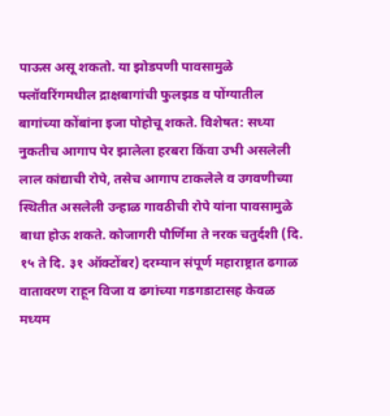पाऊस असू शकतो. या झोडपणी पावसामुळे फ्लॉवरिंगमधील द्राक्षबागांची फुलझड व पोंग्यातील बागांच्या कोंबांना इजा पोहोचू शकते. विशेषत: सध्या नुकतीच आगाप पेर झालेला हरबरा किंवा उभी असलेली लाल कांद्याची रोपे, तसेच आगाप टाकलेले व उगवणीच्या स्थितीत असलेली उन्हाळ गावठीची रोपे यांना पावसामुळे बाधा होऊ शकते. कोजागरी पौर्णिमा ते नरक चतुर्दशी (दि. १५ ते दि. ३१ ऑक्टोंबर) दरम्यान संपूर्ण महाराष्ट्रात ढगाळ वातावरण राहून विजा व ढगांच्या गडगडाटासह केवळ मध्यम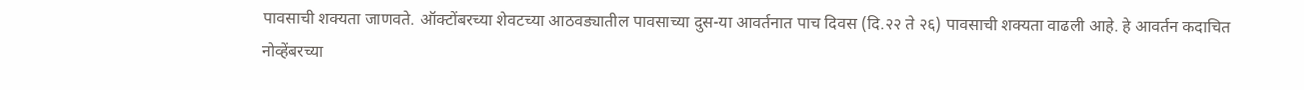पावसाची शक्यता जाणवते. ऑक्टोंबरच्या शेवटच्या आठवड्यातील पावसाच्या दुस-या आवर्तनात पाच दिवस (दि.२२ ते २६) पावसाची शक्यता वाढली आहे. हे आवर्तन कदाचित नोव्हेंबरच्या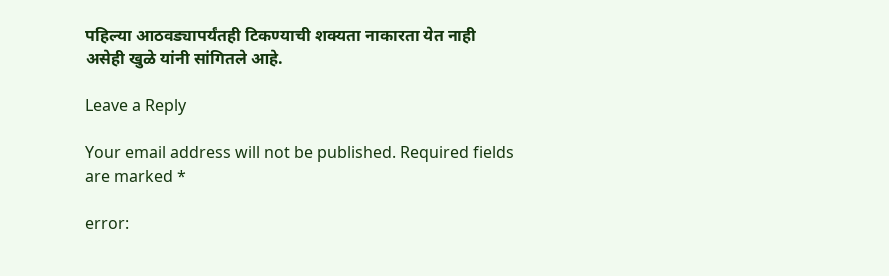पहिल्या आठवड्यापर्यंतही टिकण्याची शक्यता नाकारता येत नाही असेही खुळे यांनी सांगितले आहे.

Leave a Reply

Your email address will not be published. Required fields are marked *

error: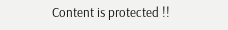Content is protected !!